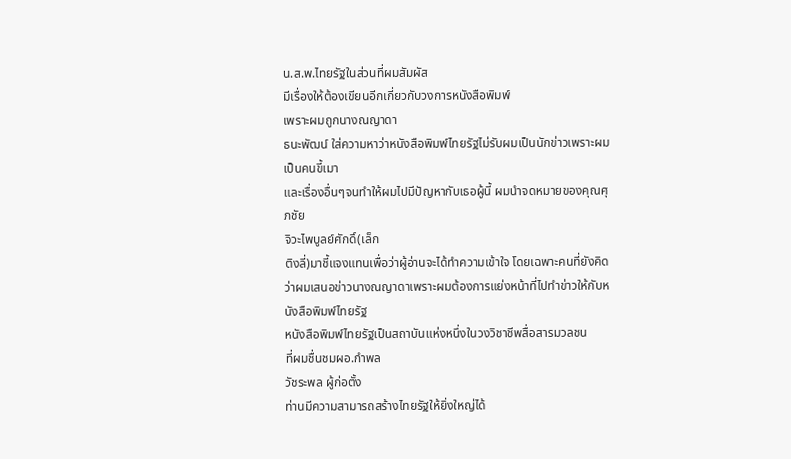น.ส.พ.ไทยรัฐในส่วนที่ผมสัมผัส
มีเรื่องให้ต้องเขียนอีกเกี่ยวกับวงการหนังสือพิมพ์
เพราะผมถูกนางณญาดา
ธนะพัฒน์ ใส่ความหาว่าหนังสือพิมพ์ไทยรัฐไม่รับผมเป็นนักข่าวเพราะผมเป็นคนขี้เมา
และเรื่องอื่นๆจนทำให้ผมไปมีปัญหากับเธอผู้นี้ ผมนำจดหมายของคุณศุภชัย
จิวะไพบูลย์ศักดิ์(เล็ก
ติงลี่)มาชี้แจงแทนเพื่อว่าผู้อ่านจะได้ทำความเข้าใจ โดยเฉพาะคนที่ยังคิดว่าผมเสนอข่าวนางณญาดาเพราะผมต้องการแย่งหน้าที่ไปทำข่าวให้กับหนังสือพิมพ์ไทยรัฐ
หนังสือพิมพ์ไทยรัฐเป็นสถาบันแห่งหนึ่งในวงวิชาชีพสื่อสารมวลชน
ที่ผมชื่นชมผอ.กำพล
วัชระพล ผู้ก่อตั้ง
ท่านมีความสามารถสร้างไทยรัฐให้ยิ่งใหญ่ได้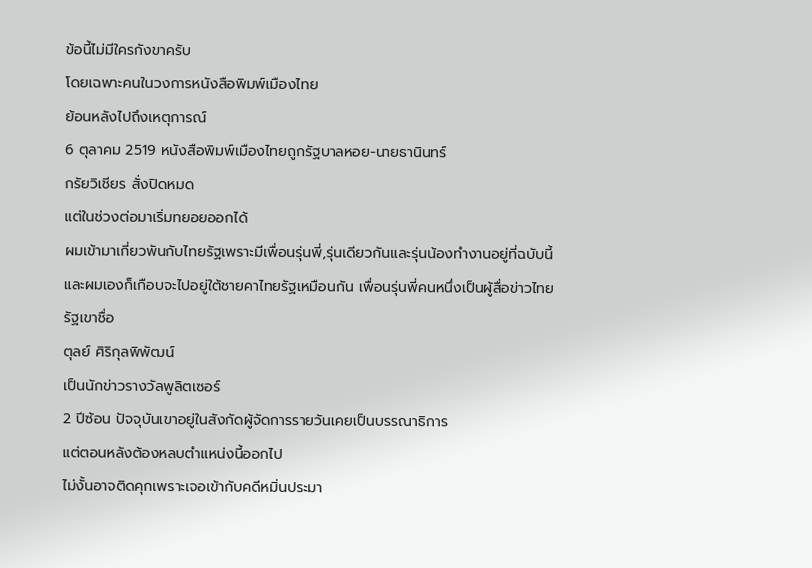ข้อนี้ไม่มีใครกังขาครับ
โดยเฉพาะคนในวงการหนังสือพิมพ์เมืองไทย
ย้อนหลังไปถึงเหตุการณ์
6 ตุลาคม 2519 หนังสือพิมพ์เมืองไทยถูกรัฐบาลหอย-นายธานินทร์
กรัยวิเชียร สั่งปิดหมด
แต่ในช่วงต่อมาเริ่มทยอยออกได้
ผมเข้ามาเกี่ยวพันกับไทยรัฐเพราะมีเพื่อนรุ่นพี่,รุ่นเดียวกันและรุ่นน้องทำงานอยู่ที่ฉบับนี้ และผมเองก็เกือบจะไปอยู่ใต้ชายคาไทยรัฐเหมือนกัน เพื่อนรุ่นพี่คนหนึ่งเป็นผู้สื่อข่าวไทยรัฐเขาชื่อ
ตุลย์ ศิริกุลพิพัฒน์
เป็นนักข่าวรางวัลพูลิตเซอร์
2 ปีซ้อน ปัจจุบันเขาอยู่ในสังกัดผู้จัดการรายวันเคยเป็นบรรณาธิการ
แต่ตอนหลังต้องหลบตำแหน่งนี้ออกไป
ไม่งั้นอาจติดคุกเพราะเจอเข้ากับคดีหมิ่นประมา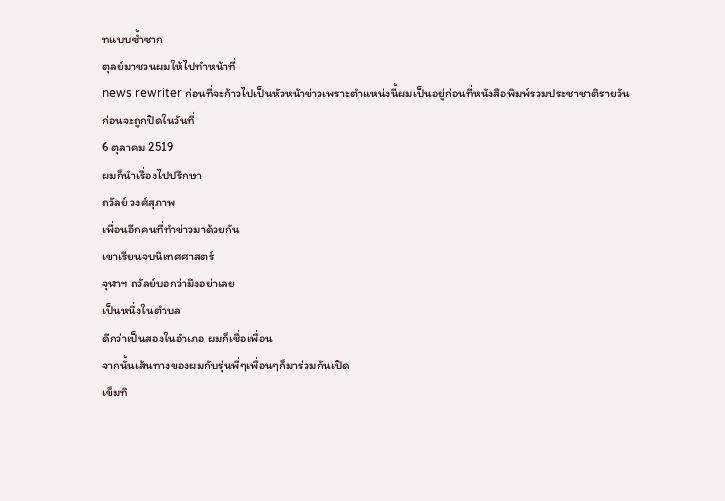ทแบบซ้ำซาก
ตุลย์มาชวนผมให้ไปทำหน้าที่
news rewriter ก่อนที่จะก้าวไปเป็นหัวหน้าข่าวเพราะตำแหน่งนี้ผมเป็นอยู่ก่อนที่หนังสือพิมพ์รวมประชาชาติรายวัน
ก่อนจะถูกปิดในวันที่
6 ตุลาคม 2519
ผมก็นำเรื่องไปปรึกษา
ถวัลย์ วงศ์สุภาพ
เพื่อนอีกคนที่ทำข่าวมาด้วยกัน
เขาเรียนจบนิเทศศาสตร์
จุฬาฯ ถวัลย์บอกว่ามึงอย่าเลย
เป็นหนึ่งในตำบล
ดีกว่าเป็นสองในอำเภอ ผมก็เชื่อเพื่อน
จากนั้นเส้นทางของผมกับรุ่นพี่ๆเพื่อนๆก็มาร่วมกันเปิด
เข็มทิ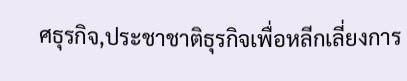ศธุรกิจ,ประชาชาติธุรกิจเพื่อหลีกเลี่ยงการ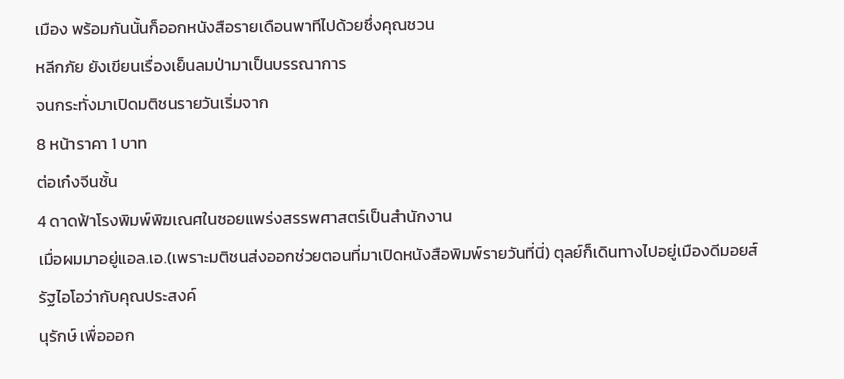เมือง พร้อมกันนั้นก็ออกหนังสือรายเดือนพาทีไปด้วยซึ่งคุณชวน
หลีกภัย ยังเขียนเรื่องเย็นลมป่ามาเป็นบรรณาการ
จนกระทั่งมาเปิดมติชนรายวันเริ่มจาก
8 หน้าราคา 1 บาท
ต่อเก๋งจีนชั้น
4 ดาดฟ้าโรงพิมพ์พิฆเณศในซอยแพร่งสรรพศาสตร์เป็นสำนักงาน
เมื่อผมมาอยู่แอล.เอ.(เพราะมติชนส่งออกช่วยตอนที่มาเปิดหนังสือพิมพ์รายวันที่นี่) ตุลย์ก็เดินทางไปอยู่เมืองดีมอยส์
รัฐไอโอว่ากับคุณประสงค์
นุรักษ์ เพื่อออก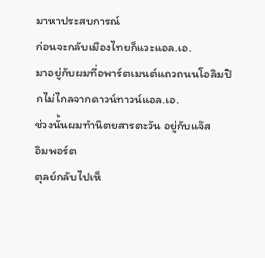มาหาประสบการณ์
ก่อนจะกลับเมืองไทยก็แวะแอล.เอ.
มาอยู่กับผมที่อพาร์ตเมนต์แถวถนนโอลิมปิกไม่ไกลจากดาวน์ทาวน์แอล.เอ.
ช่วงนั้นผมทำนิตยสารตะวัน อยู่กับแจ๊ส
อิมพอร์ต
ตุลย์กลับไปเห็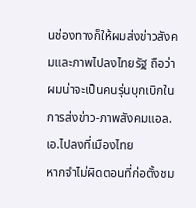นช่องทางก็ให้ผมส่งข่าวสังคมและภาพไปลงไทยรัฐ ถือว่าผมน่าจะเป็นคนรุ่นบุกเบิกในการส่งข่าว-ภาพสังคมแอล.เอ.ไปลงที่เมืองไทย
หากจำไม่ผิดตอนที่ก่อตั้งชม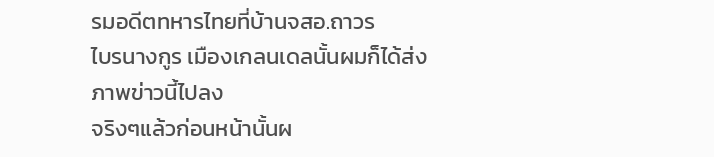รมอดีตทหารไทยที่บ้านจสอ.ถาวร
ไบรนางกูร เมืองเกลนเดลนั้นผมก็ได้ส่งภาพข่าวนี้ไปลง
จริงๆแล้วก่อนหน้านั้นผ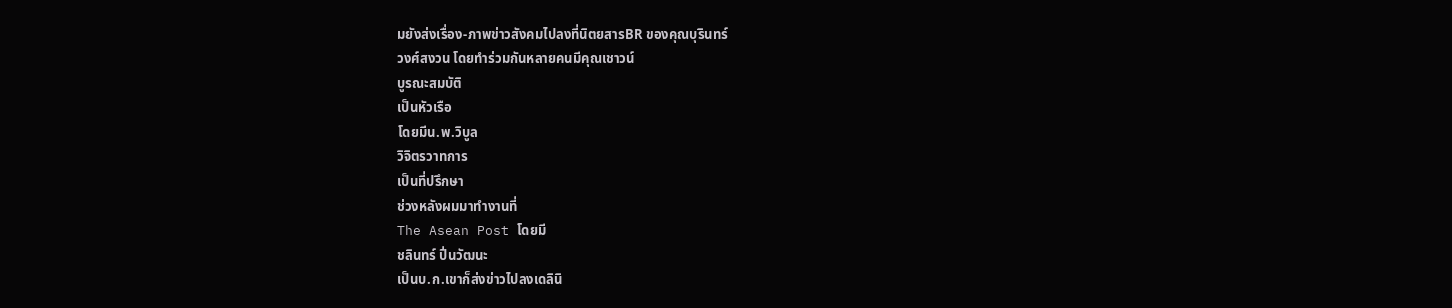มยังส่งเรื่อง-ภาพข่าวสังคมไปลงที่นิตยสารBR ของคุณบุรินทร์
วงศ์สงวน โดยทำร่วมกันหลายคนมีคุณเชาวน์
บูรณะสมบัติ
เป็นหัวเรือ
โดยมีน.พ.วิบูล
วิจิตรวาทการ
เป็นที่ปรึกษา
ช่วงหลังผมมาทำงานที่
The Asean Post โดยมี
ชลินทร์ ปิ่นวัฒนะ
เป็นบ.ก.เขาก็ส่งข่าวไปลงเดลินิ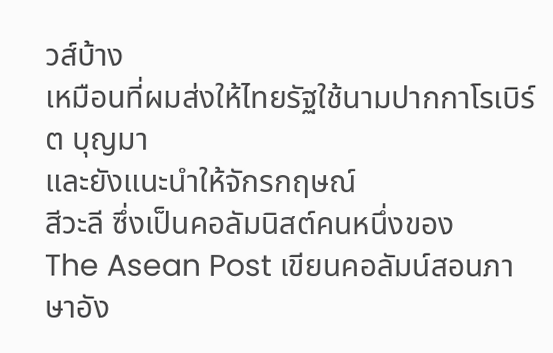วส์บ้าง
เหมือนที่ผมส่งให้ไทยรัฐใช้นามปากกาโรเบิร์ต บุญมา
และยังแนะนำให้จักรกฤษณ์
สีวะลี ซึ่งเป็นคอลัมนิสต์คนหนึ่งของ
The Asean Post เขียนคอลัมน์สอนภาษาอัง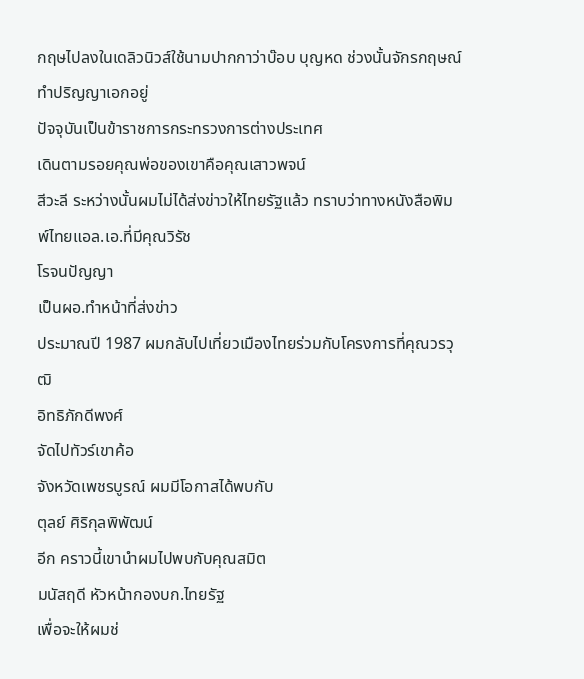กฤษไปลงในเดลิวนิวส์ใช้นามปากกาว่าบ๊อบ บุญหด ช่วงนั้นจักรกฤษณ์ทำปริญญาเอกอยู่
ปัจจุบันเป็นข้าราชการกระทรวงการต่างประเทศ
เดินตามรอยคุณพ่อของเขาคือคุณเสาวพจน์
สีวะลี ระหว่างนั้นผมไม่ได้ส่งข่าวให้ไทยรัฐแล้ว ทราบว่าทางหนังสือพิมพ์ไทยแอล.เอ.ที่มีคุณวิรัช
โรจนปัญญา
เป็นผอ.ทำหน้าที่ส่งข่าว
ประมาณปี 1987 ผมกลับไปเที่ยวเมืองไทยร่วมกับโครงการที่คุณวรวุฒิ
อิทธิภักดีพงศ์
จัดไปทัวร์เขาค้อ
จังหวัดเพชรบูรณ์ ผมมีโอกาสได้พบกับ
ตุลย์ ศิริกุลพิพัฒน์
อีก คราวนี้เขานำผมไปพบกับคุณสมิต
มนัสฤดี หัวหน้ากองบก.ไทยรัฐ
เพื่อจะให้ผมช่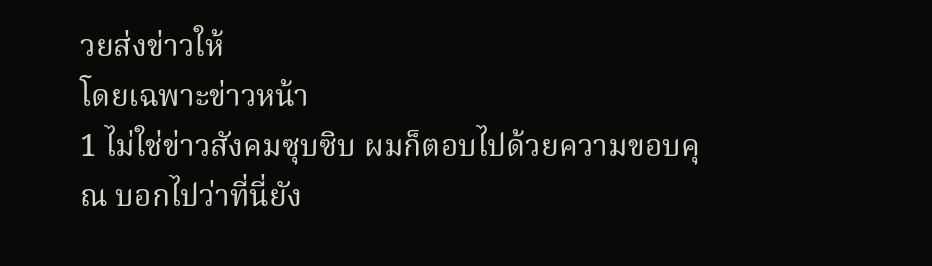วยส่งข่าวให้
โดยเฉพาะข่าวหน้า
1 ไม่ใช่ข่าวสังคมซุบซิบ ผมก็ตอบไปด้วยความขอบคุณ บอกไปว่าที่นี่ยัง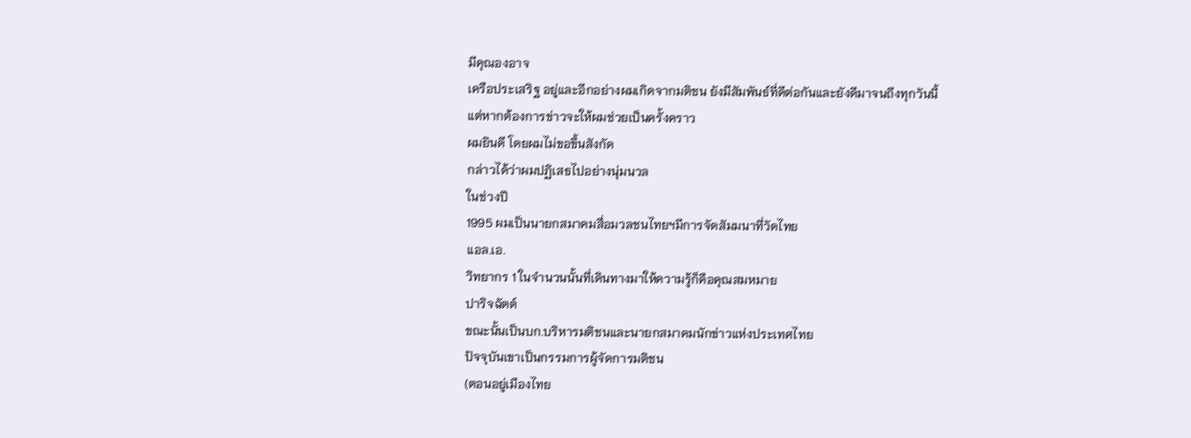มีคุณองอาจ
เครือประเสริฐ อยู่และอีกอย่างผมเกิดจากมติชน ยังมีสัมพันธ์ที่ดีต่อกันและยังดีมาจนถึงทุกวันนี้
แต่หากต้องการข่าวจะให้ผมช่วยเป็นครั้งคราว
ผมยินดี โดยผมไม่ขอขึ้นสังกัด
กล่าวได้ว่าผมปฏิเสธไปอย่างนุ่มนวล
ในช่วงปี
1995 ผมเป็นนายกสมาคมสื่อมวลชนไทยฯมีการจัดสัมมนาที่วัดไทย
แอล.เอ.
วิทยากร 1 ในจำนวนนั้นที่เดินทางมาให้ความรู้ก็คือคุณสมหมาย
ปาริจฉัตต์
ขณะนั้นเป็นบก.บริหารมติชนและนายกสมาคมนักข่าวแห่งประเทศไทย
ปัจจุบันเขาเป็นกรรมการผู้จัดการมติชน
(ตอนอยู่เมืองไทย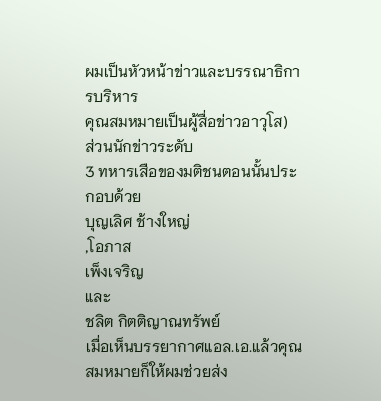ผมเป็นหัวหน้าข่าวและบรรณาธิการบริหาร
คุณสมหมายเป็นผู้สื่อข่าวอาวุโส)
ส่วนนักข่าวระดับ
3 ทหารเสือของมติชนตอนนั้นประกอบด้วย
บุญเลิศ ช้างใหญ่
,โอภาส
เพ็งเจริญ
และ
ชลิต กิตติญาณทรัพย์
เมื่อเห็นบรรยากาศแอล.เอ.แล้วคุณสมหมายก็ให้ผมช่วยส่ง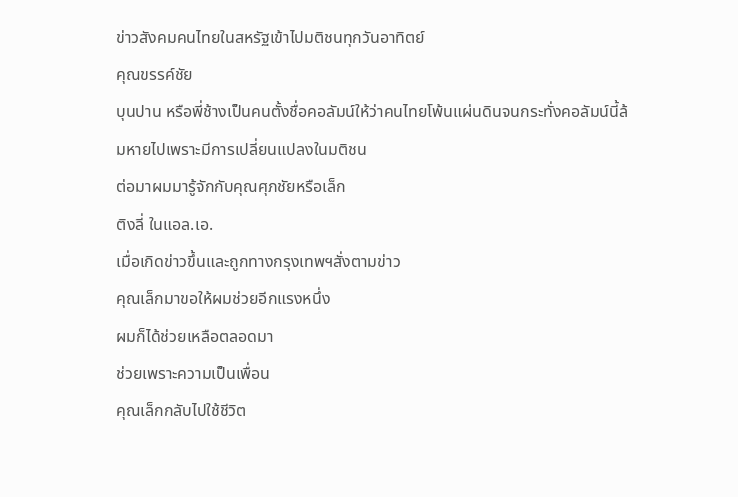ข่าวสังคมคนไทยในสหรัฐเข้าไปมติชนทุกวันอาทิตย์
คุณขรรค์ชัย
บุนปาน หรือพี่ช้างเป็นคนตั้งชื่อคอลัมน์ให้ว่าคนไทยโพ้นแผ่นดินจนกระทั่งคอลัมน์นี้ล้มหายไปเพราะมีการเปลี่ยนแปลงในมติชน
ต่อมาผมมารู้จักกับคุณศุภชัยหรือเล็ก
ติงลี่ ในแอล.เอ.
เมื่อเกิดข่าวขึ้นและถูกทางกรุงเทพฯสั่งตามข่าว
คุณเล็กมาขอให้ผมช่วยอีกแรงหนึ่ง
ผมก็ได้ช่วยเหลือตลอดมา
ช่วยเพราะความเป็นเพื่อน
คุณเล็กกลับไปใช้ชีวิต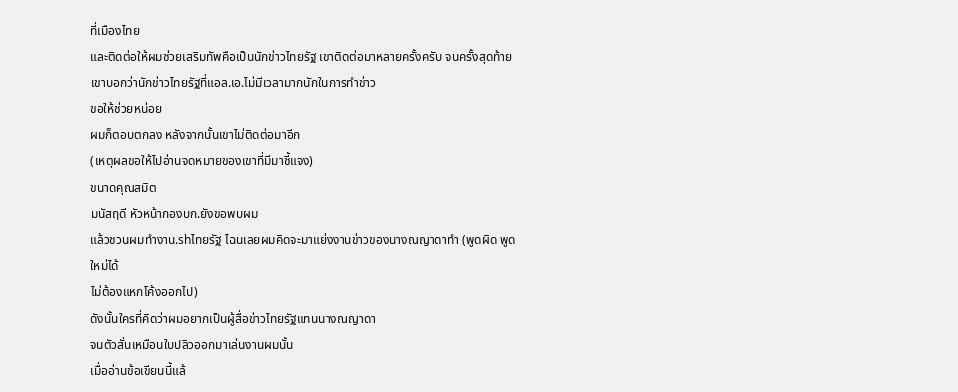ที่เมืองไทย
และติดต่อให้ผมช่วยเสริมทัพคือเป็นนักข่าวไทยรัฐ เขาติดต่อมาหลายครั้งครับ จนครั้งสุดท้ายเขาบอกว่านักข่าวไทยรัฐที่แอล.เอ.ไม่มีเวลามากนักในการทำข่าว
ขอให้ช่วยหน่อย
ผมก็ตอบตกลง หลังจากนั้นเขาไม่ติดต่อมาอีก
(เหตุผลขอให้ไปอ่านจดหมายของเขาที่มีมาชี้แจง)
ขนาดคุณสมิต
มนัสฤดี หัวหน้ากองบก.ยังขอพบผม
แล้วชวนผมทำงาน.shไทยรัฐ ไฉนเลยผมคิดจะมาแย่งงานข่าวของนางณญาดาทำ (พูดผิด พูดใหม่ได้
ไม่ต้องแหกโค้งออกไป)
ดังนั้นใครที่คิดว่าผมอยากเป็นผู้สื่อข่าวไทยรัฐแทนนางณญาดา
จนตัวสั่นเหมือนใบปลิวออกมาเล่นงานผมนั้น
เมื่ออ่านข้อเขียนนี้แล้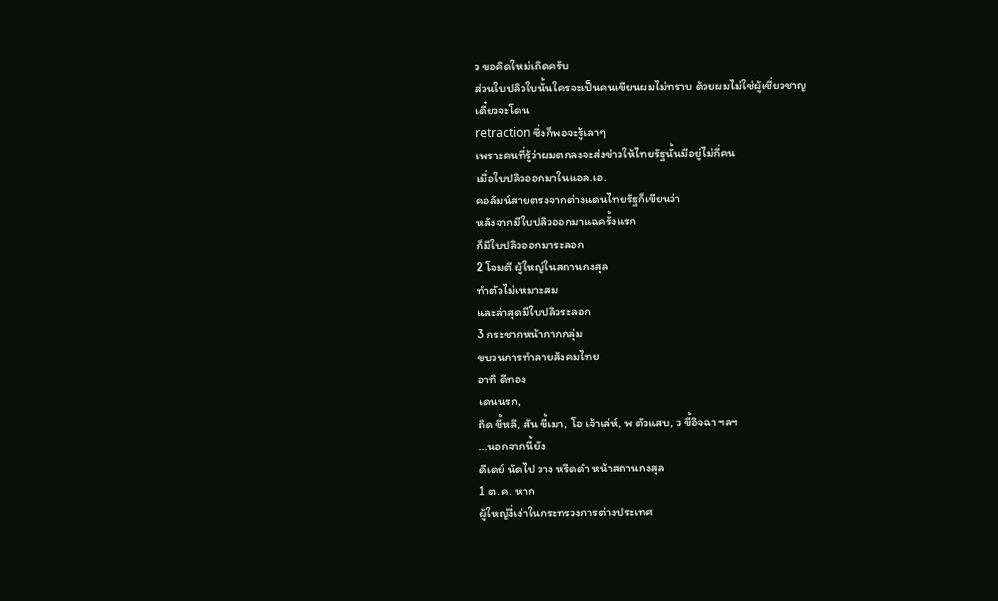ว ขอคิดใหม่เถิดครับ
ส่วนใบปลิวใบนั้นใครจะเป็นคนเขียนผมไม่ทราบ ด้วยผมไม่ใช่ผู้เชี่ยวชาญ
เดี๋ยวจะโดน
retraction ซึ่งก็พอจะรู้เลาๆ
เพราะคนที่รู้ว่าผมตกลงจะส่งข่าวให้ไทยรัฐนั้นมีอยู่ไม่กี่คน
เมื่อใบปลิวออกมาในแอล.เอ.
คอลัมน์สายตรงจากต่างแดนไทยรัฐก็เขียนว่า
หลังจากมีใบปลิวออกมาแฉครั้งแรก
ก็มีใบปลิวออกมาระลอก
2 โจมตี ผู้ใหญ่ในสถานกงสุล
ทำตัวไม่เหมาะสม
และล่าสุดมีใบปลิวระลอก
3 กระชากหน้ากากกลุ่ม
ขบวนการทำลายสังคมไทย
อาทิ ดีทอง
เดนนรก,
ถิด ขี้หลี, สัน ขี้เมา, โอ เจ้าเล่ห์, พ ตัวแสบ, ว ขี้อิจฉา ฯลฯ
...นอกจากนี้ยัง
ดีเดย์ นัดไป วาง หรีดดำ หน้าสถานกงสุล
1 ต.ค. หาก
ผู้ใหญ่งี่เง่าในกระทรวงการต่างประเทศ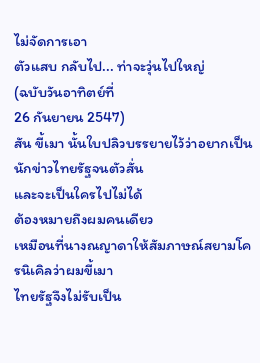ไม่จัดการเอา
ตัวแสบ กลับไป... ท่าจะวุ่นไปใหญ่
(ฉบับวันอาทิตย์ที่
26 กันยายน 2547)
สัน ขี้เมา นั้นใบปลิวบรรยายไว้ว่าอยากเป็นนักข่าวไทยรัฐจนตัวสั่น
และจะเป็นใครไปไม่ได้
ต้องหมายถึงผมคนเดียว
เหมือนที่นางณญาดาให้สัมภาษณ์สยามโครนิเคิลว่าผมขี้เมา
ไทยรัฐจึงไม่รับเป็น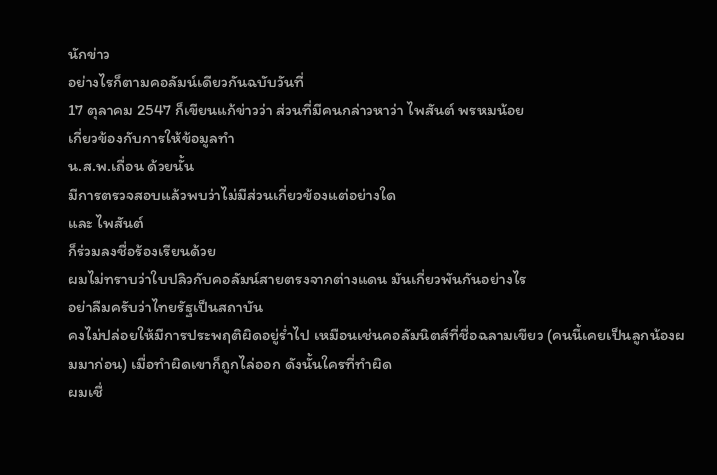นักข่าว
อย่างไรก็ตามคอลัมน์เดียวกันฉบับวันที่
17 ตุลาคม 2547 ก็เขียนแก้ข่าวว่า ส่วนที่มีคนกล่าวหาว่า ไพสันต์ พรหมน้อย
เกี่ยวข้องกับการให้ข้อมูลทำ
น.ส.พ.เถื่อน ด้วยนั้น
มีการตรวจสอบแล้วพบว่าไม่มีส่วนเกี่ยวข้องแต่อย่างใด
และ ไพสันต์
ก็ร่วมลงชื่อร้องเรียนด้วย
ผมไม่ทราบว่าใบปลิวกับคอลัมน์สายตรงจากต่างแดน มันเกี่ยวพันกันอย่างไร
อย่าลืมครับว่าไทยรัฐเป็นสถาบัน
คงไม่ปล่อยให้มีการประพฤติผิดอยู่ร่ำไป เหมือนเช่นคอลัมนิตส์ที่ชื่อฉลามเขียว (คนนี้เคยเป็นลูกน้องผมมาก่อน) เมื่อทำผิดเขาก็ถูกไล่ออก ดังนั้นใครที่ทำผิด
ผมเชื่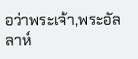อว่าพระเจ้า,พระอัลลาห์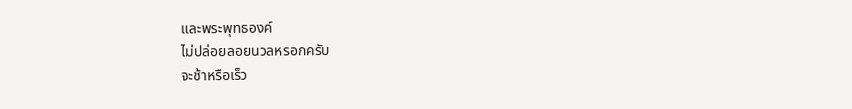และพระพุทธองค์
ไม่ปล่อยลอยนวลหรอกครับ
จะช้าหรือเร็ว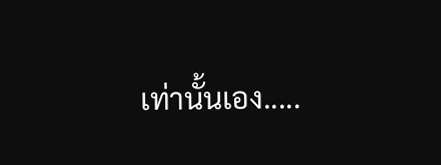เท่านั้นเอง.....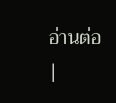อ่านต่อ
|